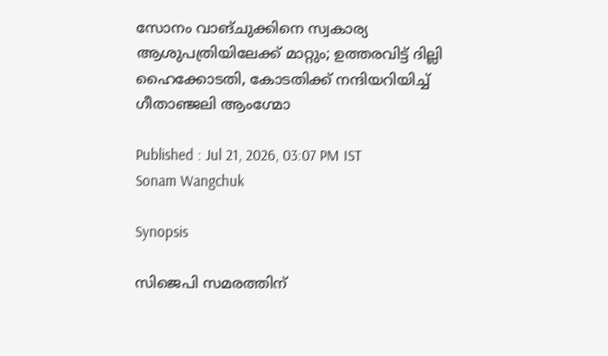സോനം വാങ്ചുക്കിനെ സ്വകാര്യ ആശുപത്രിയിലേക്ക് മാറ്റും; ഉത്തരവിട്ട് ദില്ലി ഹൈക്കോടതി, കോടതിക്ക് നന്ദിയറിയിച്ച് ഗീതാഞ്ജലി ആംഗ്മോ

Published : Jul 21, 2026, 03:07 PM IST
Sonam Wangchuk

Synopsis

സിജെപി സമരത്തിന്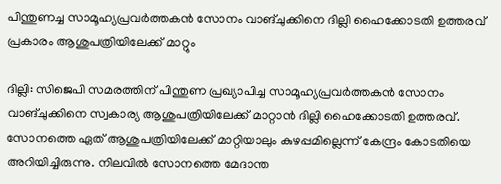പിന്തുണച്ച സാമൂഹ്യപ്രവർത്തകൻ സോനം വാങ്ചുക്കിനെ ദില്ലി ഹൈക്കോടതി ഉത്തരവ് പ്രകാരം ആശുപത്രിയിലേക്ക് മാറ്റും

ദില്ലി: സിജെപി സമരത്തിന് പിന്തുണ പ്രഖ്യാപിച്ച സാമൂഹ്യപ്രവർത്തകൻ സോനം വാങ്ചുക്കിനെ സ്വകാര്യ ആശുപത്രിയിലേക്ക് മാറ്റാൻ ദില്ലി ഹൈക്കോടതി ഉത്തരവ്. സോനത്തെ ഏത് ആശുപത്രിയിലേക്ക് മാറ്റിയാലും കുഴപ്പമില്ലെന്ന് കേന്ദ്രം കോടതിയെ അറിയിച്ചിരുന്നു. നിലവിൽ സോനത്തെ മേദാന്ത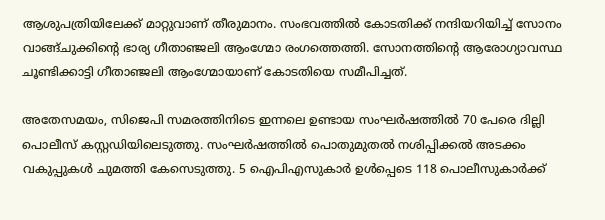ആശുപത്രിയിലേക്ക് മാറ്റുവാണ് തീരുമാനം. സംഭവത്തിൽ കോടതിക്ക് നന്ദിയറിയിച്ച് സോനം വാങ്ങ്ചുക്കിൻ്റെ ഭാര്യ ഗീതാഞ്ജലി ആംഗ്മോ രംഗത്തെത്തി. സോനത്തിൻ്റെ ആരോഗ്യാവസ്ഥ ചൂണ്ടിക്കാട്ടി ഗീതാഞ്ജലി ആംഗ്മോയാണ് കോടതിയെ സമീപിച്ചത്.

അതേസമയം, സിജെപി സമരത്തിനിടെ ഇന്നലെ ഉണ്ടായ സംഘർഷത്തിൽ 70 പേരെ ദില്ലി പൊലീസ് കസ്റ്റഡിയിലെടുത്തു. സംഘർഷത്തിൽ പൊതുമുതൽ നശിപ്പിക്കൽ അടക്കം വകുപ്പുകൾ ചുമത്തി കേസെടുത്തു. 5 ഐപിഎസുകാർ ഉൾപ്പെടെ 118 പൊലീസുകാർക്ക്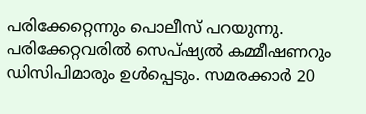പരിക്കേറ്റെന്നും പൊലീസ് പറയുന്നു. പരിക്കേറ്റവരിൽ സെപ്ഷ്യൽ കമ്മീഷണറും ഡിസിപിമാരും ഉൾപ്പെടും. സമരക്കാർ 20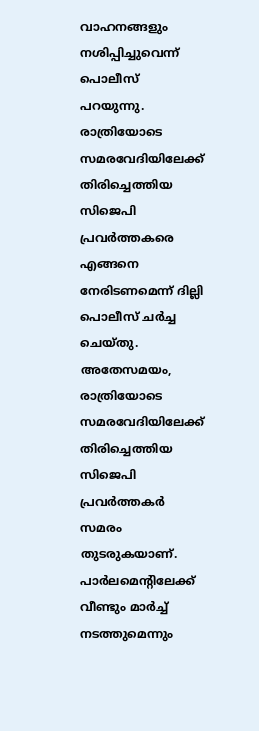വാഹനങ്ങളും നശിപ്പിച്ചുവെന്ന് പൊലീസ് പറയുന്നു. രാത്രിയോടെ സമരവേദിയിലേക്ക് തിരിച്ചെത്തിയ സിജെപി പ്രവർത്തകരെ എങ്ങനെ നേരിടണമെന്ന് ദില്ലി പൊലീസ് ചർച്ച ചെയ്തു. അതേസമയം, രാത്രിയോടെ സമരവേദിയിലേക്ക് തിരിച്ചെത്തിയ സിജെപി പ്രവർത്തകർ സമരം തുടരുകയാണ്. പാർലമെന്റിലേക്ക് വീണ്ടും മാർച്ച് നടത്തുമെന്നും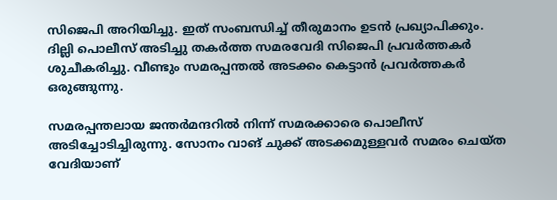സിജെപി അറിയിച്ചു. ഇത് സംബന്ധിച്ച് തീരുമാനം ഉടൻ പ്രഖ്യാപിക്കും. ദില്ലി പൊലീസ് അടിച്ചു തകർത്ത സമരവേദി സിജെപി പ്രവര്‍ത്തകര്‍ ശുചീകരിച്ചു. വീണ്ടും സമരപ്പന്തൽ അടക്കം കെട്ടാൻ പ്രവർത്തകർ ഒരുങ്ങുന്നു.

സമരപ്പന്തലായ ജന്തർമന്ദറിൽ നിന്ന് സമരക്കാരെ പൊലീസ് അടിച്ചോടിച്ചിരുന്നു. സോനം വാങ് ചുക്ക് അടക്കമുള്ളവർ സമരം ചെയ്ത വേദിയാണ്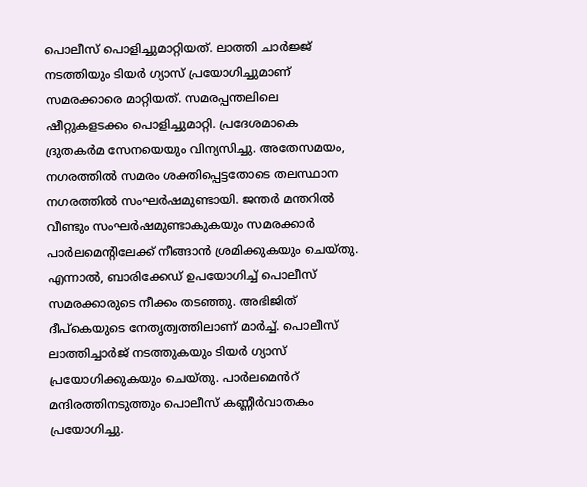പൊലീസ് പൊളിച്ചുമാറ്റിയത്. ലാത്തി ചാർജ്ജ് നടത്തിയും ടിയർ ഗ്യാസ് പ്രയോഗിച്ചുമാണ് സമരക്കാരെ മാറ്റിയത്. സമരപ്പന്തലിലെ ഷീറ്റുകളടക്കം പൊളിച്ചുമാറ്റി. പ്രദേശമാകെ ദ്രുതകർമ സേനയെയും വിന്യസിച്ചു. അതേസമയം, നഗരത്തിൽ സമരം ശക്തിപ്പെട്ടതോടെ തലസ്ഥാന നഗരത്തിൽ സംഘർഷമുണ്ടായി. ജന്തർ മന്തറിൽ വീണ്ടും സംഘർഷമുണ്ടാകുകയും സമരക്കാർ പാർലമെന്റിലേക്ക് നീങ്ങാൻ ശ്രമിക്കുകയും ചെയ്തു. എന്നാൽ, ബാരിക്കേഡ് ഉപയോഗിച്ച് പൊലീസ് സമരക്കാരുടെ നീക്കം തടഞ്ഞു. അഭിജിത് ദീപ്കെയുടെ നേതൃത്വത്തിലാണ് മാർച്ച്. പൊലീസ് ലാത്തിച്ചാർജ് നടത്തുകയും ടിയർ ഗ്യാസ് പ്രയോഗിക്കുകയും ചെയ്തു. പാർലമെൻറ് മന്ദിരത്തിനടുത്തും പൊലീസ് കണ്ണീർവാതകം പ്രയോഗിച്ചു.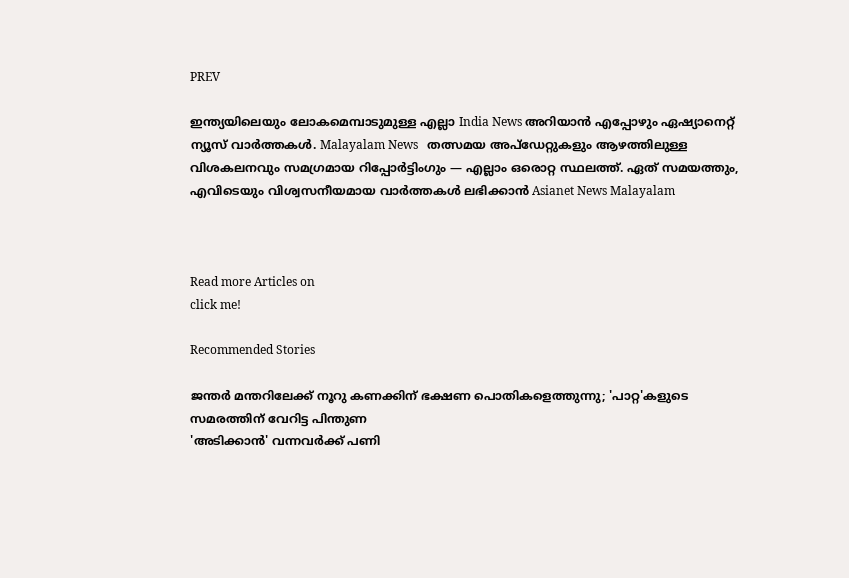PREV

ഇന്ത്യയിലെയും ലോകമെമ്പാടുമുള്ള എല്ലാ India News അറിയാൻ എപ്പോഴും ഏഷ്യാനെറ്റ് ന്യൂസ് വാർത്തകൾ. Malayalam News   തത്സമയ അപ്‌ഡേറ്റുകളും ആഴത്തിലുള്ള വിശകലനവും സമഗ്രമായ റിപ്പോർട്ടിംഗും — എല്ലാം ഒരൊറ്റ സ്ഥലത്ത്. ഏത് സമയത്തും, എവിടെയും വിശ്വസനീയമായ വാർത്തകൾ ലഭിക്കാൻ Asianet News Malayalam



Read more Articles on
click me!

Recommended Stories

ജന്തർ മന്തറിലേക്ക് നൂറു കണക്കിന് ഭക്ഷണ പൊതികളെത്തുന്നു; 'പാറ്റ'കളുടെ സമരത്തിന് വേറിട്ട പിന്തുണ
'അടിക്കാൻ' വന്നവർക്ക് പണി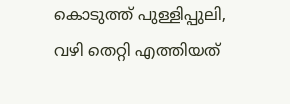കൊടുത്ത് പുള്ളിപ്പുലി, വഴി തെറ്റി എത്തിയത്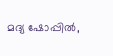മദ്യ ഷോപ്പിൽ,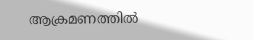ആക്രമണത്തിൽ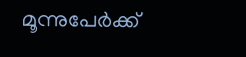മൂന്നുപേർക്ക്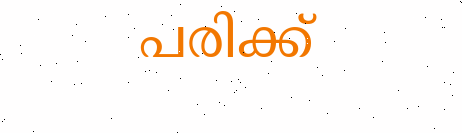പരിക്ക്